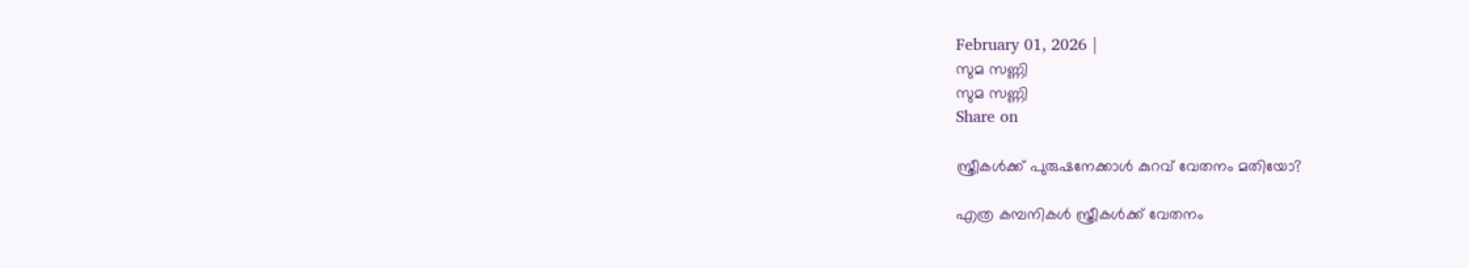February 01, 2026 |
സുമ സണ്ണി
സുമ സണ്ണി
Share on

സ്ത്രീകള്‍ക്ക് പുരുഷനേക്കാള്‍ കുറവ് വേതനം മതിയോ?

എത്ര കമ്പനികള്‍ സ്ത്രീകള്‍ക്ക് വേതനം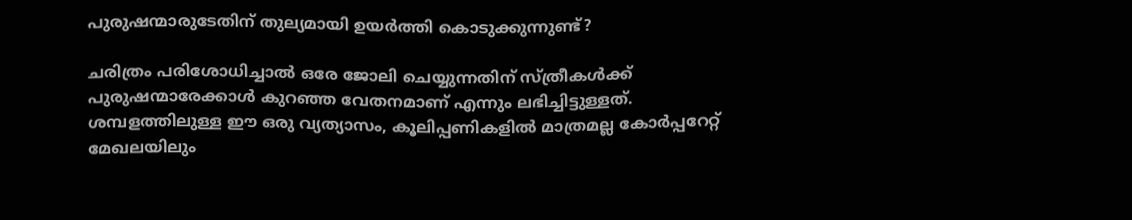പുരുഷന്മാരുടേതിന് തുല്യമായി ഉയര്‍ത്തി കൊടുക്കുന്നുണ്ട്?

ചരിത്രം പരിശോധിച്ചാല്‍ ഒരേ ജോലി ചെയ്യുന്നതിന് സ്ത്രീകള്‍ക്ക് പുരുഷന്മാരേക്കാള്‍ കുറഞ്ഞ വേതനമാണ് എന്നും ലഭിച്ചിട്ടുള്ളത്. ശമ്പളത്തിലുള്ള ഈ ഒരു വ്യത്യാസം, കൂലിപ്പണികളില്‍ മാത്രമല്ല കോര്‍പ്പറേറ്റ് മേഖലയിലും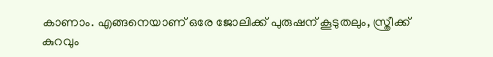കാണാം. എങ്ങനെയാണ് ഒരേ ജോലിക്ക് പുരുഷന് കൂടുതലും, സ്ത്രീക്ക് കുറവും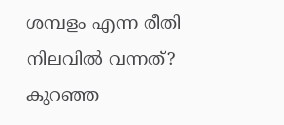ശമ്പളം എന്ന രീതി നിലവില്‍ വന്നത്? കുറഞ്ഞ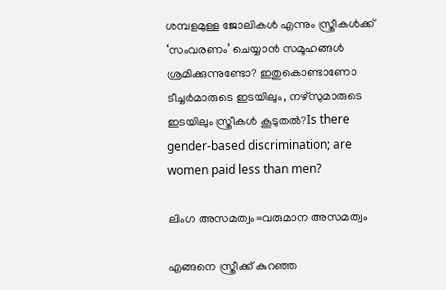ശമ്പളമുള്ള ജോലികള്‍ എന്നും സ്ത്രീകള്‍ക്ക് ‘സംവരണം’ ചെയ്യാന്‍ സമൂഹങ്ങള്‍ ശ്രമിക്കുന്നുണ്ടോ? ഇതുകൊണ്ടാണോ ടീച്ചര്‍മാരുടെ ഇടയിലും, നഴ്‌സുമാരുടെ ഇടയിലും സ്ത്രീകള്‍ കൂടുതല്‍?Is there gender-based discrimination; are women paid less than men?

ലിംഗ അസമത്വം=വരുമാന അസമത്വം

എങ്ങനെ സ്ത്രീക്ക് കുറഞ്ഞ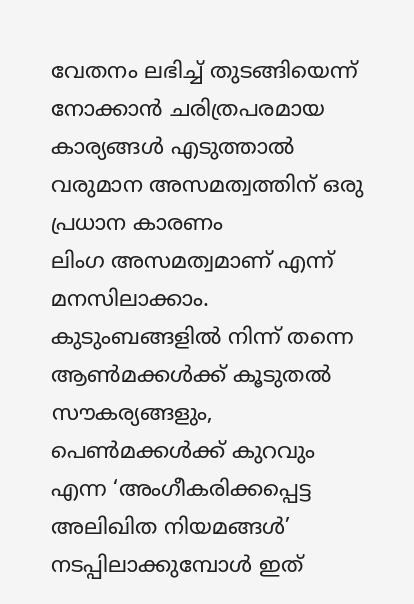വേതനം ലഭിച്ച് തുടങ്ങിയെന്ന് നോക്കാന്‍ ചരിത്രപരമായ കാര്യങ്ങള്‍ എടുത്താല്‍ വരുമാന അസമത്വത്തിന് ഒരു പ്രധാന കാരണം
ലിംഗ അസമത്വമാണ് എന്ന് മനസിലാക്കാം. കുടുംബങ്ങളില്‍ നിന്ന് തന്നെ ആണ്‍മക്കള്‍ക്ക് കൂടുതല്‍ സൗകര്യങ്ങളും, പെണ്‍മക്കള്‍ക്ക് കുറവും എന്ന ‘അംഗീകരിക്കപ്പെട്ട അലിഖിത നിയമങ്ങള്‍’ നടപ്പിലാക്കുമ്പോള്‍ ഇത്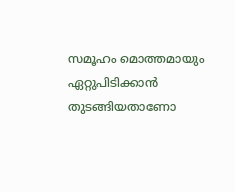സമൂഹം മൊത്തമായും ഏറ്റുപിടിക്കാന്‍ തുടങ്ങിയതാണോ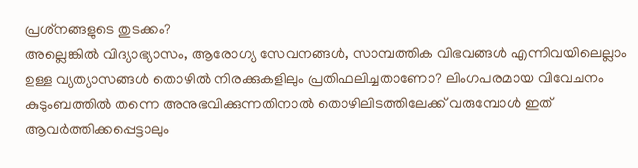പ്രശ്‌നങ്ങളുടെ തുടക്കം?
അല്ലെങ്കില്‍ വിദ്യാഭ്യാസം, ആരോഗ്യ സേവനങ്ങള്‍, സാമ്പത്തിക വിഭവങ്ങള്‍ എന്നിവയിലെല്ലാം ഉള്ള വ്യത്യാസങ്ങള്‍ തൊഴില്‍ നിരക്കുകളിലും പ്രതിഫലിച്ചതാണോ? ലിംഗപരമായ വിവേചനം കുടുംബത്തില്‍ തന്നെ അനുഭവിക്കുന്നതിനാല്‍ തൊഴിലിടത്തിലേക്ക് വരുമ്പോള്‍ ഇത് ആവര്‍ത്തിക്കപ്പെട്ടാലും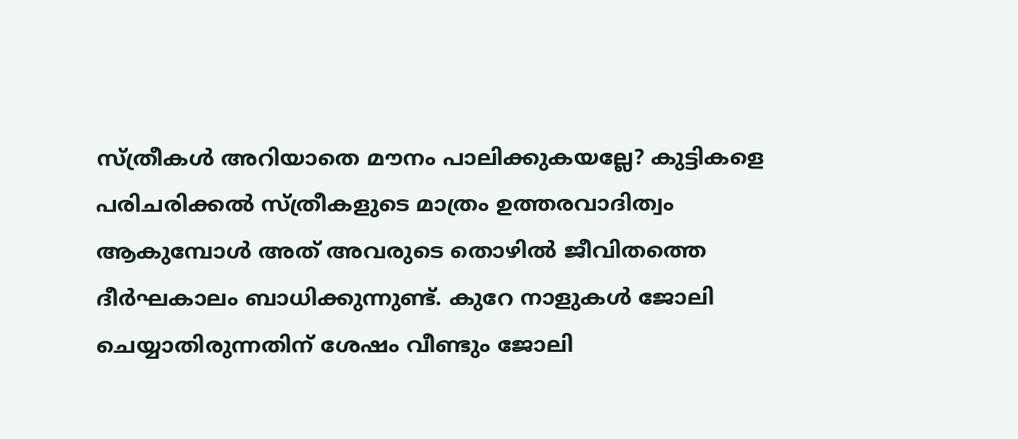സ്ത്രീകള്‍ അറിയാതെ മൗനം പാലിക്കുകയല്ലേ? കുട്ടികളെ പരിചരിക്കല്‍ സ്ത്രീകളുടെ മാത്രം ഉത്തരവാദിത്വം ആകുമ്പോള്‍ അത് അവരുടെ തൊഴില്‍ ജീവിതത്തെ ദീര്‍ഘകാലം ബാധിക്കുന്നുണ്ട്. കുറേ നാളുകള്‍ ജോലി ചെയ്യാതിരുന്നതിന് ശേഷം വീണ്ടും ജോലി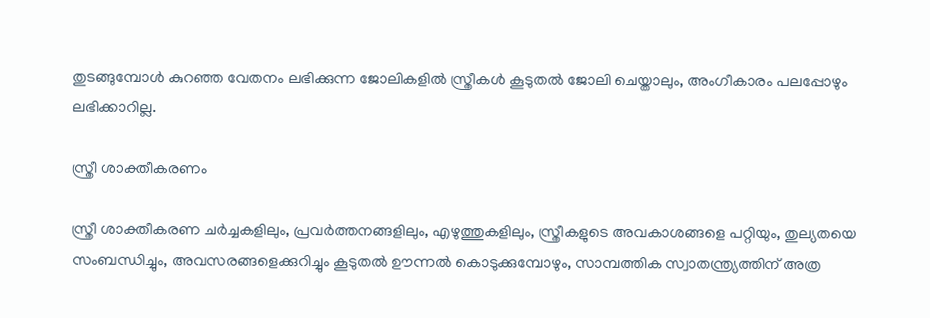തുടങ്ങുമ്പോള്‍ കുറഞ്ഞ വേതനം ലഭിക്കുന്ന ജോലികളില്‍ സ്ത്രീകള്‍ കൂടുതല്‍ ജോലി ചെയ്താലും, അംഗീകാരം പലപ്പോഴും ലഭിക്കാറില്ല.

സ്ത്രീ ശാക്തീകരണം

സ്ത്രീ ശാക്തീകരണ ചര്‍ച്ചകളിലും, പ്രവര്‍ത്തനങ്ങളിലും, എഴുത്തുകളിലും, സ്ത്രീകളുടെ അവകാശങ്ങളെ പറ്റിയും, തുല്യതയെ സംബന്ധിച്ചും, അവസരങ്ങളെക്കുറിച്ചും കൂടുതല്‍ ഊന്നല്‍ കൊടുക്കുമ്പോഴും, സാമ്പത്തിക സ്വാതന്ത്ര്യത്തിന് അത്ര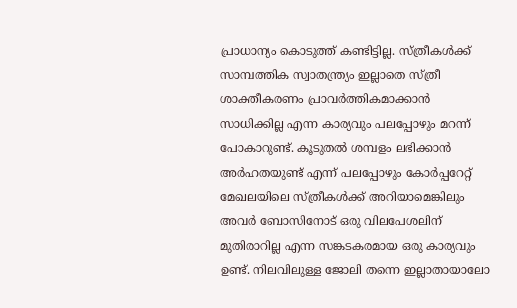പ്രാധാന്യം കൊടുത്ത് കണ്ടിട്ടില്ല. സ്ത്രീകള്‍ക്ക്
സാമ്പത്തിക സ്വാതന്ത്ര്യം ഇല്ലാതെ സ്ത്രീ ശാക്തീകരണം പ്രാവര്‍ത്തികമാക്കാന്‍ സാധിക്കില്ല എന്ന കാര്യവും പലപ്പോഴും മറന്ന് പോകാറുണ്ട്. കൂടുതല്‍ ശമ്പളം ലഭിക്കാന്‍ അര്‍ഹതയുണ്ട് എന്ന് പലപ്പോഴും കോര്‍പ്പറേറ്റ് മേഖലയിലെ സ്ത്രീകള്‍ക്ക് അറിയാമെങ്കിലും അവര്‍ ബോസിനോട് ഒരു വിലപേശലിന് മുതിരാറില്ല എന്ന സങ്കടകരമായ ഒരു കാര്യവും ഉണ്ട്. നിലവിലുള്ള ജോലി തന്നെ ഇല്ലാതായാലോ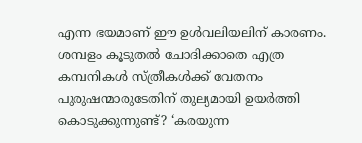എന്ന ഭയമാണ് ഈ ഉള്‍വലിയലിന് കാരണം. ശമ്പളം കൂടുതല്‍ ചോദിക്കാതെ എത്ര കമ്പനികള്‍ സ്ത്രീകള്‍ക്ക് വേതനം പുരുഷന്മാരുടേതിന് തുല്യമായി ഉയര്‍ത്തി കൊടുക്കുന്നുണ്ട്? ‘കരയുന്ന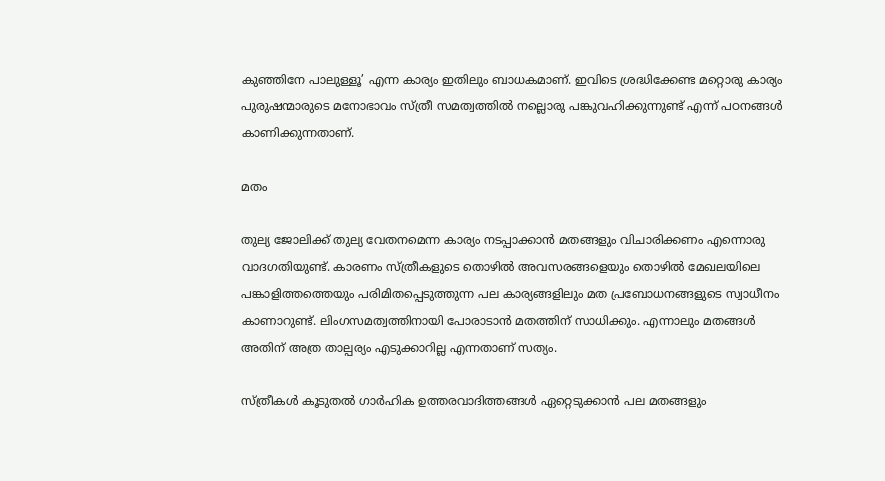കുഞ്ഞിനേ പാലുള്ളൂ’ എന്ന കാര്യം ഇതിലും ബാധകമാണ്. ഇവിടെ ശ്രദ്ധിക്കേണ്ട മറ്റൊരു കാര്യം പുരുഷന്മാരുടെ മനോഭാവം സ്ത്രീ സമത്വത്തില്‍ നല്ലൊരു പങ്കുവഹിക്കുന്നുണ്ട് എന്ന് പഠനങ്ങള്‍ കാണിക്കുന്നതാണ്.

മതം

തുല്യ ജോലിക്ക് തുല്യ വേതനമെന്ന കാര്യം നടപ്പാക്കാന്‍ മതങ്ങളും വിചാരിക്കണം എന്നൊരു വാദഗതിയുണ്ട്. കാരണം സ്ത്രീകളുടെ തൊഴില്‍ അവസരങ്ങളെയും തൊഴില്‍ മേഖലയിലെ പങ്കാളിത്തത്തെയും പരിമിതപ്പെടുത്തുന്ന പല കാര്യങ്ങളിലും മത പ്രബോധനങ്ങളുടെ സ്വാധീനം കാണാറുണ്ട്. ലിംഗസമത്വത്തിനായി പോരാടാന്‍ മതത്തിന് സാധിക്കും. എന്നാലും മതങ്ങള്‍ അതിന് അത്ര താല്പര്യം എടുക്കാറില്ല എന്നതാണ് സത്യം.

സ്ത്രീകള്‍ കൂടുതല്‍ ഗാര്‍ഹിക ഉത്തരവാദിത്തങ്ങള്‍ ഏറ്റെടുക്കാന്‍ പല മതങ്ങളും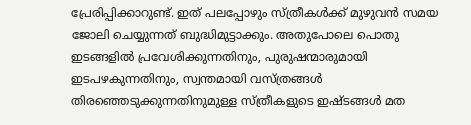പ്രേരിപ്പിക്കാറുണ്ട്. ഇത് പലപ്പോഴും സ്ത്രീകള്‍ക്ക് മുഴുവന്‍ സമയ ജോലി ചെയ്യുന്നത് ബുദ്ധിമുട്ടാക്കും. അതുപോലെ പൊതു ഇടങ്ങളില്‍ പ്രവേശിക്കുന്നതിനും, പുരുഷന്മാരുമായി ഇടപഴകുന്നതിനും, സ്വന്തമായി വസ്ത്രങ്ങള്‍ തിരഞ്ഞെടുക്കുന്നതിനുമുള്ള സ്ത്രീകളുടെ ഇഷ്ടങ്ങള്‍ മത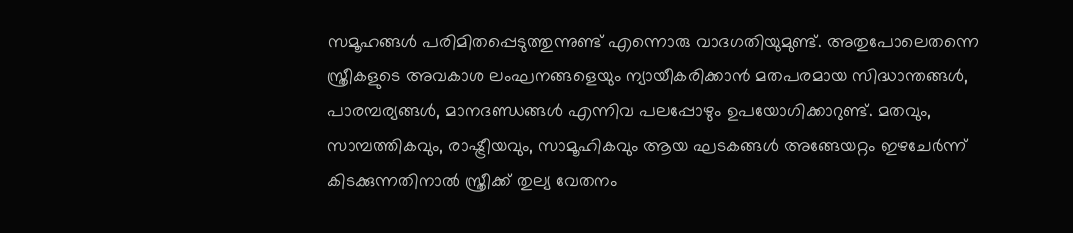സമൂഹങ്ങള്‍ പരിമിതപ്പെടുത്തുന്നുണ്ട് എന്നൊരു വാദഗതിയുമുണ്ട്. അതുപോലെതന്നെ സ്ത്രീകളുടെ അവകാശ ലംഘനങ്ങളെയും ന്യായീകരിക്കാന്‍ മതപരമായ സിദ്ധാന്തങ്ങള്‍, പാരമ്പര്യങ്ങള്‍, മാനദണ്ഡങ്ങള്‍ എന്നിവ പലപ്പോഴും ഉപയോഗിക്കാറുണ്ട്. മതവും, സാമ്പത്തികവും, രാഷ്ട്രീയവും, സാമൂഹികവും ആയ ഘടകങ്ങള്‍ അങ്ങേയറ്റം ഇഴചേര്‍ന്ന് കിടക്കുന്നതിനാല്‍ സ്ത്രീക്ക് തുല്യ വേതനം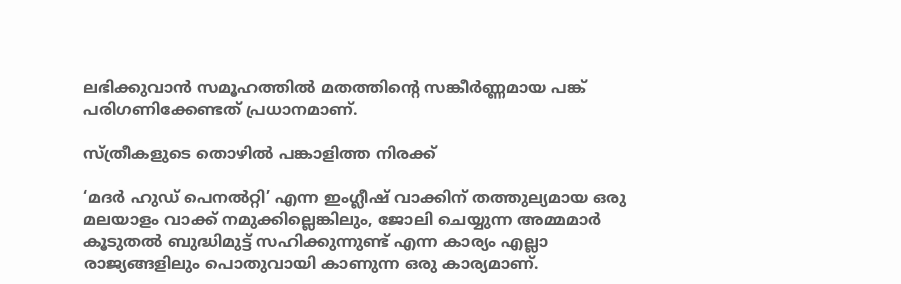ലഭിക്കുവാന്‍ സമൂഹത്തില്‍ മതത്തിന്റെ സങ്കീര്‍ണ്ണമായ പങ്ക് പരിഗണിക്കേണ്ടത് പ്രധാനമാണ്.

സ്ത്രീകളുടെ തൊഴില്‍ പങ്കാളിത്ത നിരക്ക്

‘മദര്‍ ഹുഡ് പെനല്‍റ്റി’ എന്ന ഇംഗ്ലീഷ് വാക്കിന് തത്തുല്യമായ ഒരു മലയാളം വാക്ക് നമുക്കില്ലെങ്കിലും, ജോലി ചെയ്യുന്ന അമ്മമാര്‍ കൂടുതല്‍ ബുദ്ധിമുട്ട് സഹിക്കുന്നുണ്ട് എന്ന കാര്യം എല്ലാ രാജ്യങ്ങളിലും പൊതുവായി കാണുന്ന ഒരു കാര്യമാണ്.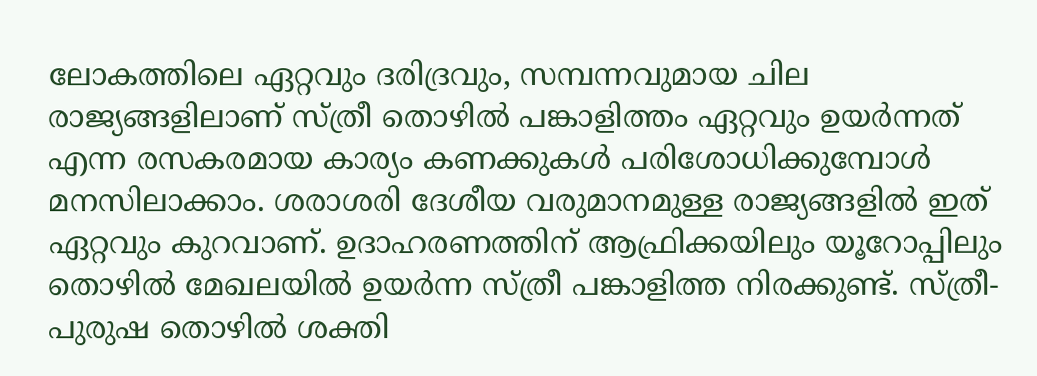ലോകത്തിലെ ഏറ്റവും ദരിദ്രവും, സമ്പന്നവുമായ ചില രാജ്യങ്ങളിലാണ് സ്ത്രീ തൊഴില്‍ പങ്കാളിത്തം ഏറ്റവും ഉയര്‍ന്നത് എന്ന രസകരമായ കാര്യം കണക്കുകള്‍ പരിശോധിക്കുമ്പോള്‍ മനസിലാക്കാം. ശരാശരി ദേശീയ വരുമാനമുള്ള രാജ്യങ്ങളില്‍ ഇത് ഏറ്റവും കുറവാണ്. ഉദാഹരണത്തിന് ആഫ്രിക്കയിലും യൂറോപ്പിലും തൊഴില്‍ മേഖലയില്‍ ഉയര്‍ന്ന സ്ത്രീ പങ്കാളിത്ത നിരക്കുണ്ട്. സ്ത്രീ-പുരുഷ തൊഴില്‍ ശക്തി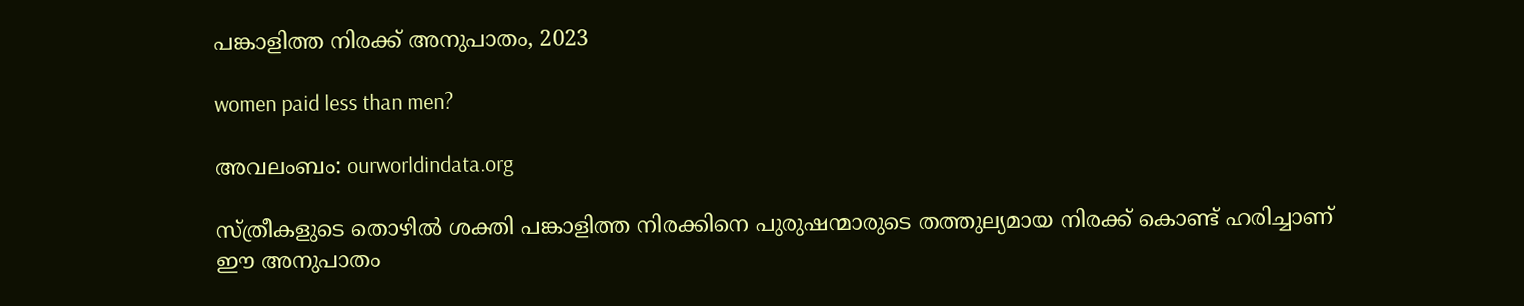പങ്കാളിത്ത നിരക്ക് അനുപാതം, 2023

women paid less than men?

അവലംബം: ourworldindata.org

സ്ത്രീകളുടെ തൊഴില്‍ ശക്തി പങ്കാളിത്ത നിരക്കിനെ പുരുഷന്മാരുടെ തത്തുല്യമായ നിരക്ക് കൊണ്ട് ഹരിച്ചാണ് ഈ അനുപാതം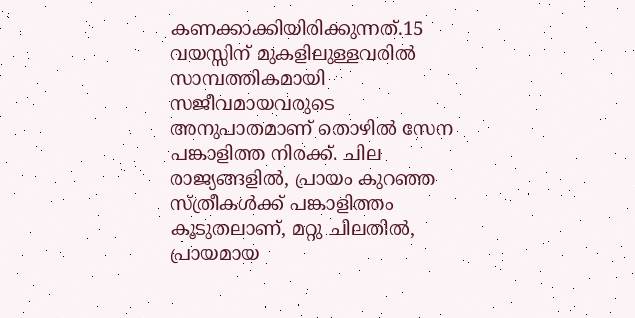കണക്കാക്കിയിരിക്കുന്നത്.15 വയസ്സിന് മുകളിലുള്ളവരില്‍ സാമ്പത്തികമായി സജീവമായവരുടെ അനുപാതമാണ് തൊഴില്‍ സേന പങ്കാളിത്ത നിരക്ക്. ചില രാജ്യങ്ങളില്‍, പ്രായം കുറഞ്ഞ സ്ത്രീകള്‍ക്ക് പങ്കാളിത്തം കൂടുതലാണ്, മറ്റു ചിലതില്‍, പ്രായമായ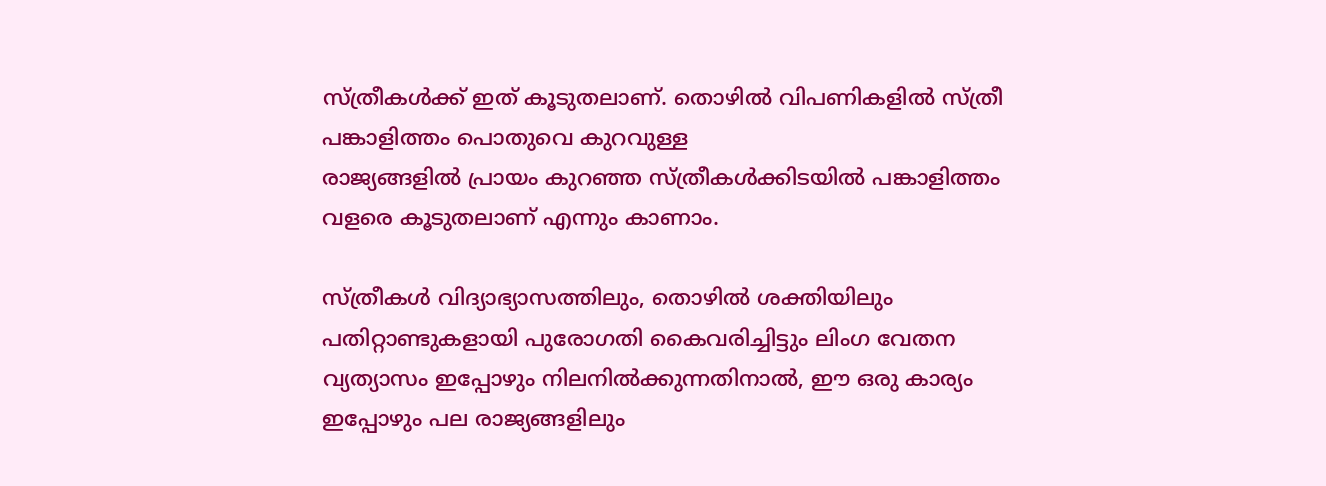സ്ത്രീകള്‍ക്ക് ഇത് കൂടുതലാണ്. തൊഴില്‍ വിപണികളില്‍ സ്ത്രീ പങ്കാളിത്തം പൊതുവെ കുറവുള്ള
രാജ്യങ്ങളില്‍ പ്രായം കുറഞ്ഞ സ്ത്രീകള്‍ക്കിടയില്‍ പങ്കാളിത്തം വളരെ കൂടുതലാണ് എന്നും കാണാം.

സ്ത്രീകള്‍ വിദ്യാഭ്യാസത്തിലും, തൊഴില്‍ ശക്തിയിലും പതിറ്റാണ്ടുകളായി പുരോഗതി കൈവരിച്ചിട്ടും ലിംഗ വേതന വ്യത്യാസം ഇപ്പോഴും നിലനില്‍ക്കുന്നതിനാല്‍, ഈ ഒരു കാര്യം ഇപ്പോഴും പല രാജ്യങ്ങളിലും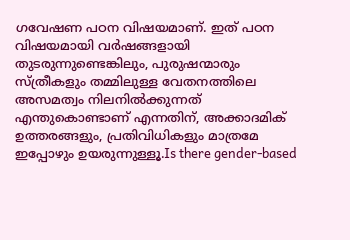ഗവേഷണ പഠന വിഷയമാണ്. ഇത് പഠന വിഷയമായി വര്‍ഷങ്ങളായി തുടരുന്നുണ്ടെങ്കിലും, പുരുഷന്മാരും സ്ത്രീകളും തമ്മിലുള്ള വേതനത്തിലെ അസമത്വം നിലനില്‍ക്കുന്നത് എന്തുകൊണ്ടാണ് എന്നതിന്, അക്കാദമിക് ഉത്തരങ്ങളും, പ്രതിവിധികളും മാത്രമേ ഇപ്പോഴും ഉയരുന്നുള്ളൂ.Is there gender-based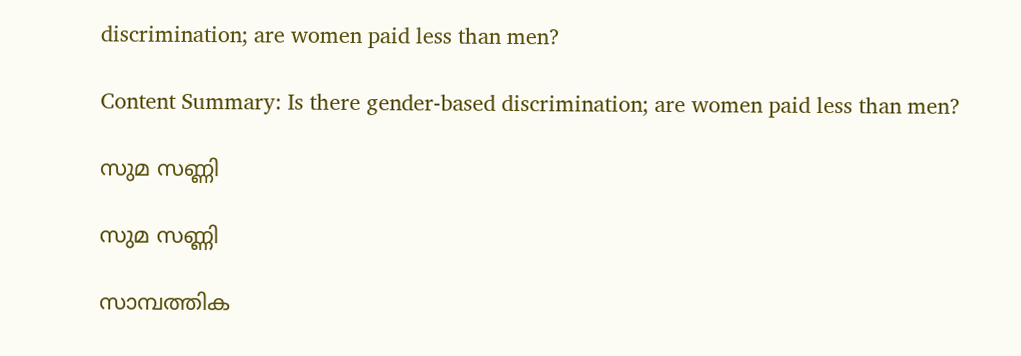discrimination; are women paid less than men?

Content Summary: Is there gender-based discrimination; are women paid less than men?

സുമ സണ്ണി

സുമ സണ്ണി

സാമ്പത്തിക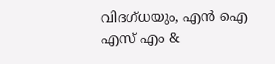വിദഗ്ധയും, എന്‍ ഐ എസ് എം &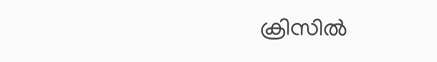ക്രിസില്‍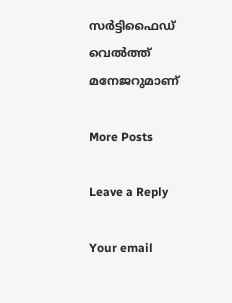സര്‍ട്ടിഫൈഡ് വെല്‍ത്ത് മനേജറുമാണ്

More Posts

Leave a Reply

Your email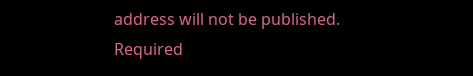address will not be published. Required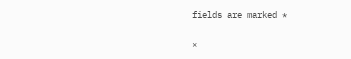fields are marked *

×